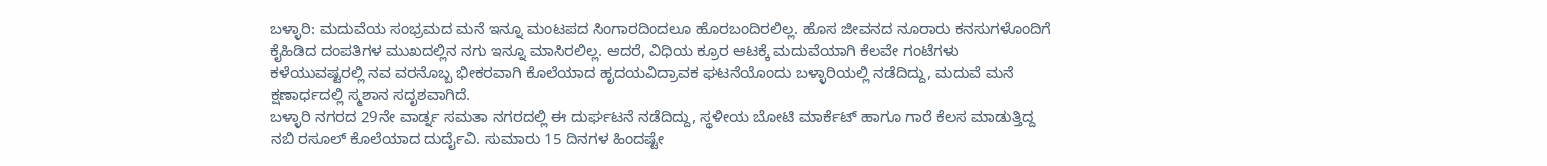ಬಳ್ಳಾರಿ: ಮದುವೆಯ ಸಂಭ್ರಮದ ಮನೆ ಇನ್ನೂ ಮಂಟಪದ ಸಿಂಗಾರದಿಂದಲೂ ಹೊರಬಂದಿರಲಿಲ್ಲ. ಹೊಸ ಜೀವನದ ನೂರಾರು ಕನಸುಗಳೊಂದಿಗೆ ಕೈಹಿಡಿದ ದಂಪತಿಗಳ ಮುಖದಲ್ಲಿನ ನಗು ಇನ್ನೂ ಮಾಸಿರಲಿಲ್ಲ. ಆದರೆ, ವಿಧಿಯ ಕ್ರೂರ ಆಟಕ್ಕೆ ಮದುವೆಯಾಗಿ ಕೆಲವೇ ಗಂಟೆಗಳು ಕಳೆಯುವಷ್ಟರಲ್ಲಿ ನವ ವರನೊಬ್ಬ ಭೀಕರವಾಗಿ ಕೊಲೆಯಾದ ಹೃದಯವಿದ್ರಾವಕ ಘಟನೆಯೊಂದು ಬಳ್ಳಾರಿಯಲ್ಲಿ ನಡೆದಿದ್ದು, ಮದುವೆ ಮನೆ ಕ್ಷಣಾರ್ಧದಲ್ಲಿ ಸ್ಮಶಾನ ಸದೃಶವಾಗಿದೆ.
ಬಳ್ಳಾರಿ ನಗರದ 29ನೇ ವಾರ್ಡ್ನ ಸಮತಾ ನಗರದಲ್ಲಿ ಈ ದುರ್ಘಟನೆ ನಡೆದಿದ್ದು, ಸ್ಥಳೀಯ ಬೋಟಿ ಮಾರ್ಕೆಟ್ ಹಾಗೂ ಗಾರೆ ಕೆಲಸ ಮಾಡುತ್ತಿದ್ದ ನಬಿ ರಸೂಲ್ ಕೊಲೆಯಾದ ದುರ್ದೈವಿ. ಸುಮಾರು 15 ದಿನಗಳ ಹಿಂದಷ್ಟೇ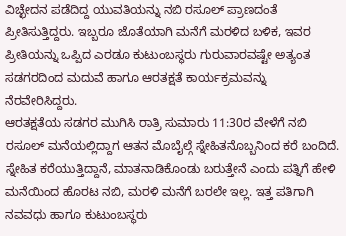ವಿಚ್ಛೇದನ ಪಡೆದಿದ್ದ ಯುವತಿಯನ್ನು ನಬಿ ರಸೂಲ್ ಪ್ರಾಣದಂತೆ ಪ್ರೀತಿಸುತ್ತಿದ್ದರು. ಇಬ್ಬರೂ ಜೊತೆಯಾಗಿ ಮನೆಗೆ ಮರಳಿದ ಬಳಿಕ, ಇವರ ಪ್ರೀತಿಯನ್ನು ಒಪ್ಪಿದ ಎರಡೂ ಕುಟುಂಬಸ್ಥರು ಗುರುವಾರವಷ್ಟೇ ಅತ್ಯಂತ ಸಡಗರದಿಂದ ಮದುವೆ ಹಾಗೂ ಆರತಕ್ಷತೆ ಕಾರ್ಯಕ್ರಮವನ್ನು ನೆರವೇರಿಸಿದ್ದರು.
ಆರತಕ್ಷತೆಯ ಸಡಗರ ಮುಗಿಸಿ ರಾತ್ರಿ ಸುಮಾರು 11:30ರ ವೇಳೆಗೆ ನಬಿ ರಸೂಲ್ ಮನೆಯಲ್ಲಿದ್ದಾಗ ಆತನ ಮೊಬೈಲ್ಗೆ ಸ್ನೇಹಿತನೊಬ್ಬನಿಂದ ಕರೆ ಬಂದಿದೆ. ಸ್ನೇಹಿತ ಕರೆಯುತ್ತಿದ್ದಾನೆ, ಮಾತನಾಡಿಕೊಂಡು ಬರುತ್ತೇನೆ ಎಂದು ಪತ್ನಿಗೆ ಹೇಳಿ ಮನೆಯಿಂದ ಹೊರಟ ನಬಿ, ಮರಳಿ ಮನೆಗೆ ಬರಲೇ ಇಲ್ಲ. ಇತ್ತ ಪತಿಗಾಗಿ ನವವಧು ಹಾಗೂ ಕುಟುಂಬಸ್ಥರು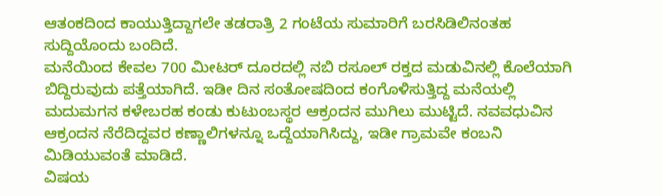ಆತಂಕದಿಂದ ಕಾಯುತ್ತಿದ್ದಾಗಲೇ ತಡರಾತ್ರಿ 2 ಗಂಟೆಯ ಸುಮಾರಿಗೆ ಬರಸಿಡಿಲಿನಂತಹ ಸುದ್ದಿಯೊಂದು ಬಂದಿದೆ.
ಮನೆಯಿಂದ ಕೇವಲ 700 ಮೀಟರ್ ದೂರದಲ್ಲಿ ನಬಿ ರಸೂಲ್ ರಕ್ತದ ಮಡುವಿನಲ್ಲಿ ಕೊಲೆಯಾಗಿ ಬಿದ್ದಿರುವುದು ಪತ್ತೆಯಾಗಿದೆ. ಇಡೀ ದಿನ ಸಂತೋಷದಿಂದ ಕಂಗೊಳಿಸುತ್ತಿದ್ದ ಮನೆಯಲ್ಲಿ ಮದುಮಗನ ಕಳೇಬರಹ ಕಂಡು ಕುಟುಂಬಸ್ಥರ ಆಕ್ರಂದನ ಮುಗಿಲು ಮುಟ್ಟಿದೆ. ನವವಧುವಿನ ಆಕ್ರಂದನ ನೆರೆದಿದ್ದವರ ಕಣ್ಣಾಲಿಗಳನ್ನೂ ಒದ್ದೆಯಾಗಿಸಿದ್ದು, ಇಡೀ ಗ್ರಾಮವೇ ಕಂಬನಿ ಮಿಡಿಯುವಂತೆ ಮಾಡಿದೆ.
ವಿಷಯ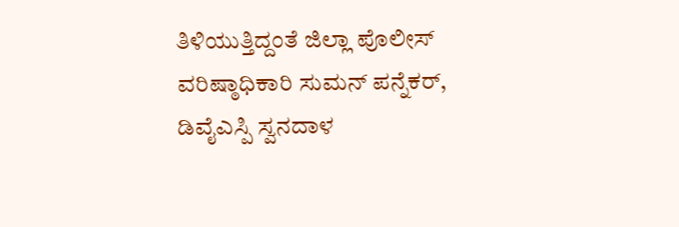ತಿಳಿಯುತ್ತಿದ್ದಂತೆ ಜಿಲ್ಲಾ ಪೊಲೀಸ್ ವರಿಷ್ಠಾಧಿಕಾರಿ ಸುಮನ್ ಪನ್ನೆಕರ್, ಡಿವೈಎಸ್ಪಿ ಸ್ವನದಾಳ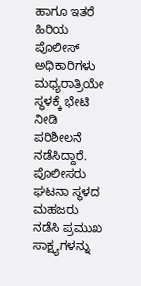ಹಾಗೂ ಇತರೆ ಹಿರಿಯ ಪೊಲೀಸ್ ಅಧಿಕಾರಿಗಳು ಮಧ್ಯರಾತ್ರಿಯೇ ಸ್ಥಳಕ್ಕೆ ಭೇಟಿ ನೀಡಿ ಪರಿಶೀಲನೆ ನಡೆಸಿದ್ದಾರೆ. ಪೊಲೀಸರು ಘಟನಾ ಸ್ಥಳದ ಮಹಜರು ನಡೆಸಿ ಪ್ರಮುಖ ಸಾಕ್ಷ್ಯಗಳನ್ನು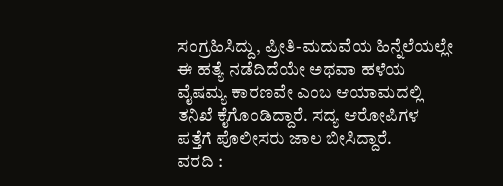ಸಂಗ್ರಹಿಸಿದ್ದು, ಪ್ರೀತಿ-ಮದುವೆಯ ಹಿನ್ನೆಲೆಯಲ್ಲೇ ಈ ಹತ್ಯೆ ನಡೆದಿದೆಯೇ ಅಥವಾ ಹಳೆಯ ವೈಷಮ್ಯ ಕಾರಣವೇ ಎಂಬ ಆಯಾಮದಲ್ಲಿ ತನಿಖೆ ಕೈಗೊಂಡಿದ್ದಾರೆ. ಸದ್ಯ ಆರೋಪಿಗಳ ಪತ್ತೆಗೆ ಪೊಲೀಸರು ಜಾಲ ಬೀಸಿದ್ದಾರೆ.
ವರದಿ :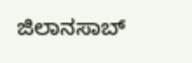ಜಿಲಾನಸಾಬ್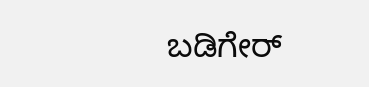ಬಡಿಗೇರ್